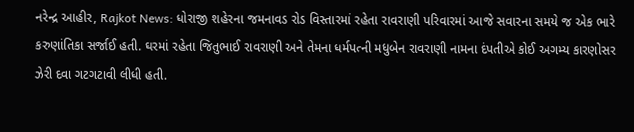નરેન્દ્ર આહીર, Rajkot News: ધોરાજી શહેરના જમનાવડ રોડ વિસ્તારમાં રહેતા રાવરાણી પરિવારમાં આજે સવારના સમયે જ એક ભારે કરુણાંતિકા સર્જાઈ હતી. ઘરમાં રહેતા જિતુભાઈ રાવરાણી અને તેમના ધર્મપત્ની મધુબેન રાવરાણી નામના દંપતીએ કોઈ અગમ્ય કારણોસર ઝેરી દવા ગટગટાવી લીધી હતી.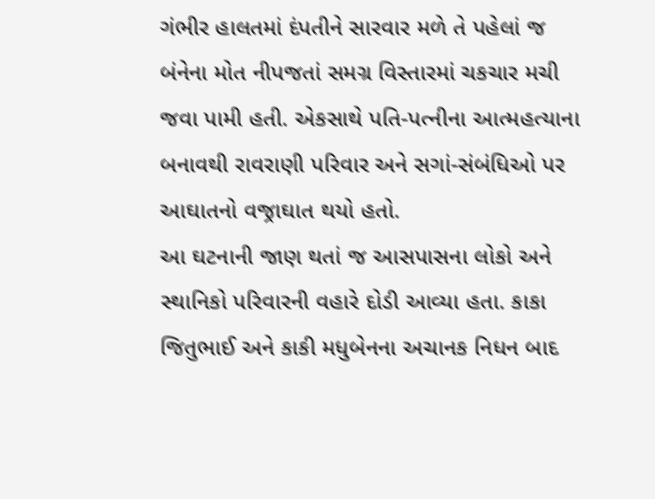ગંભીર હાલતમાં દંપતીને સારવાર મળે તે પહેલાં જ બંનેના મોત નીપજતાં સમગ્ર વિસ્તારમાં ચકચાર મચી જવા પામી હતી. એકસાથે પતિ-પત્નીના આત્મહત્યાના બનાવથી રાવરાણી પરિવાર અને સગાં-સંબંધિઓ પર આઘાતનો વજ્રાઘાત થયો હતો.
આ ઘટનાની જાણ થતાં જ આસપાસના લોકો અને સ્થાનિકો પરિવારની વહારે દોડી આવ્યા હતા. કાકા જિતુભાઈ અને કાકી મધુબેનના અચાનક નિધન બાદ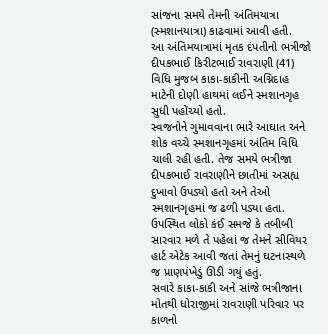સાંજના સમયે તેમની અંતિમયાત્રા (સ્મશાનયાત્રા) કાઢવામાં આવી હતી.
આ અંતિમયાત્રામાં મૃતક દંપતીનો ભત્રીજો દીપકભાઈ કિરીટભાઈ રાવરાણી (41) વિધિ મુજબ કાકા-કાકીની અગ્નિદાહ માટેની દોણી હાથમાં લઈને સ્મશાનગૃહ સુધી પહોંચ્યો હતો.
સ્વજનોને ગુમાવવાના ભારે આઘાત અને શોક વચ્ચે સ્મશાનગૃહમાં અંતિમ વિધિ ચાલી રહી હતી. તેજ સમયે ભત્રીજા દીપકભાઈ રાવરાણીને છાતીમાં અસહ્ય દુખાવો ઉપડ્યો હતો અને તેઓ સ્મશાનગૃહમાં જ ઢળી પડ્યા હતા. ઉપસ્થિત લોકો કંઈ સમજે કે તબીબી સારવાર મળે તે પહેલાં જ તેમને સીવિયર હાર્ટ એટેક આવી જતાં તેમનું ઘટનાસ્થળે જ પ્રાણપંખેડું ઊડી ગયું હતું.
સવારે કાકા-કાકી અને સાંજે ભત્રીજાના મોતથી ધોરાજીમાં રાવરાણી પરિવાર પર કાળનો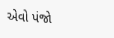એવો પંજો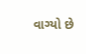વાગ્યો છે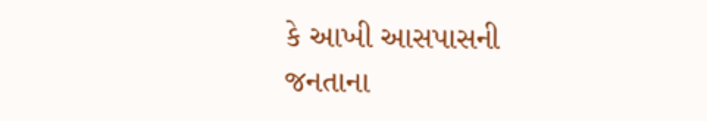કે આખી આસપાસની જનતાના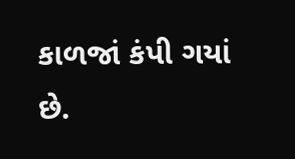કાળજાં કંપી ગયાં છે.